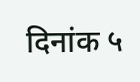दिनांक ५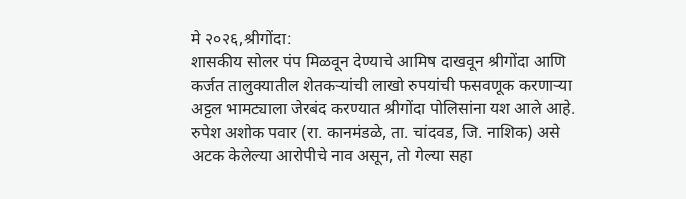मे २०२६,श्रीगोंदा:
शासकीय सोलर पंप मिळवून देण्याचे आमिष दाखवून श्रीगोंदा आणि कर्जत तालुक्यातील शेतकऱ्यांची लाखो रुपयांची फसवणूक करणाऱ्या अट्टल भामट्याला जेरबंद करण्यात श्रीगोंदा पोलिसांना यश आले आहे. रुपेश अशोक पवार (रा. कानमंडळे, ता. चांदवड, जि. नाशिक) असे अटक केलेल्या आरोपीचे नाव असून, तो गेल्या सहा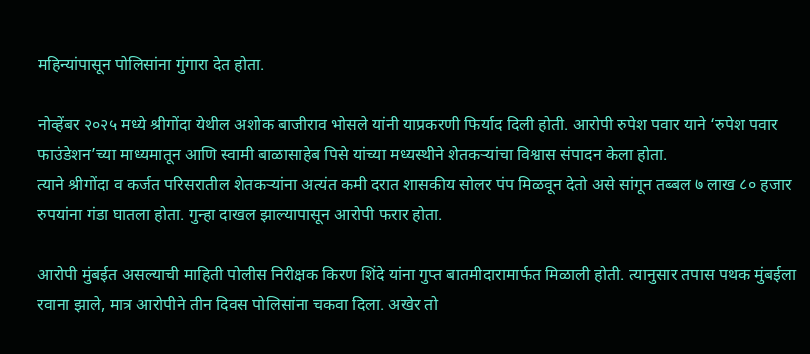महिन्यांपासून पोलिसांना गुंगारा देत होता.

नोव्हेंबर २०२५ मध्ये श्रीगोंदा येथील अशोक बाजीराव भोसले यांनी याप्रकरणी फिर्याद दिली होती. आरोपी रुपेश पवार याने ‘रुपेश पवार फाउंडेशन’च्या माध्यमातून आणि स्वामी बाळासाहेब पिसे यांच्या मध्यस्थीने शेतकऱ्यांचा विश्वास संपादन केला होता.
त्याने श्रीगोंदा व कर्जत परिसरातील शेतकऱ्यांना अत्यंत कमी दरात शासकीय सोलर पंप मिळवून देतो असे सांगून तब्बल ७ लाख ८० हजार रुपयांना गंडा घातला होता. गुन्हा दाखल झाल्यापासून आरोपी फरार होता.

आरोपी मुंबईत असल्याची माहिती पोलीस निरीक्षक किरण शिंदे यांना गुप्त बातमीदारामार्फत मिळाली होती. त्यानुसार तपास पथक मुंबईला रवाना झाले, मात्र आरोपीने तीन दिवस पोलिसांना चकवा दिला. अखेर तो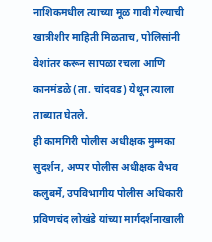नाशिकमधील त्याच्या मूळ गावी गेल्याची खात्रीशीर माहिती मिळताच, पोलिसांनी वेशांतर करून सापळा रचला आणि कानमंडळे (ता. चांदवड) येथून त्याला ताब्यात घेतले.
ही कामगिरी पोलीस अधीक्षक मुम्मका सुदर्शन, अप्पर पोलीस अधीक्षक वैभव कलुबर्मे, उपविभागीय पोलीस अधिकारी प्रविणचंद लोखंडे यांच्या मार्गदर्शनाखाली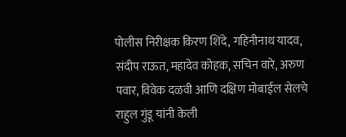पोलीस निरीक्षक किरण शिंदे, गहिनीनाथ यादव, संदीप राऊत, महादेव कोहक, सचिन वारे, अरुण पवार, विवेक दळवी आणि दक्षिण मोबाईल सेलचे राहुल गुंडू यांनी केली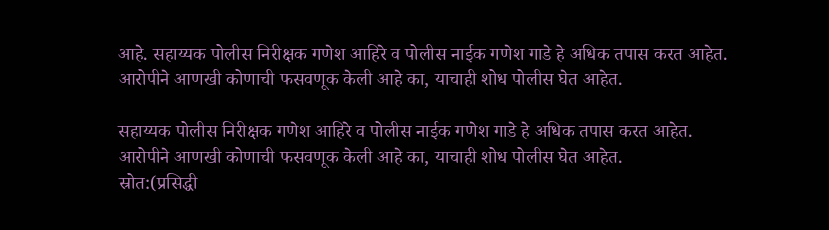आहे. सहाय्यक पोलीस निरीक्षक गणेश आहिरे व पोलीस नाईक गणेश गाडे हे अधिक तपास करत आहेत. आरोपीने आणखी कोणाची फसवणूक केली आहे का, याचाही शोध पोलीस घेत आहेत.

सहाय्यक पोलीस निरीक्षक गणेश आहिरे व पोलीस नाईक गणेश गाडे हे अधिक तपास करत आहेत. आरोपीने आणखी कोणाची फसवणूक केली आहे का, याचाही शोध पोलीस घेत आहेत.
स्रोत:(प्रसिद्धी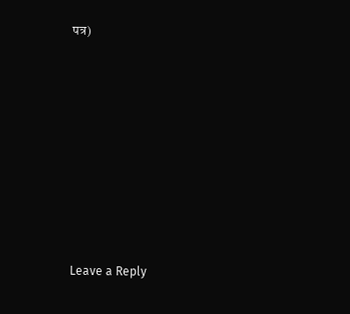पत्र)















Leave a Reply